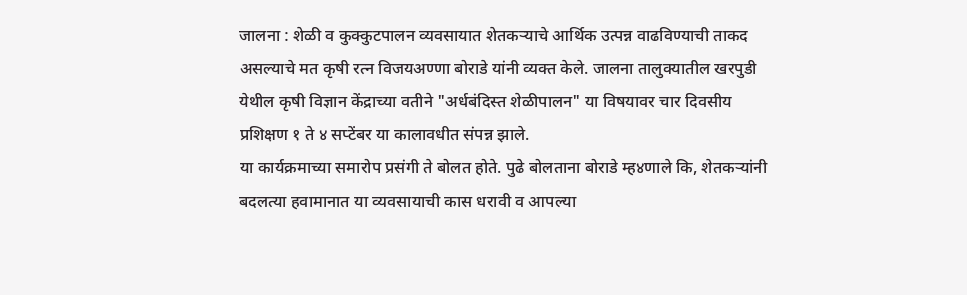जालना : शेळी व कुक्कुटपालन व्यवसायात शेतकऱ्याचे आर्थिक उत्पन्न वाढविण्याची ताकद असल्याचे मत कृषी रत्न विजयअण्णा बोराडे यांनी व्यक्त केले. जालना तालुक्यातील खरपुडी येथील कृषी विज्ञान केंद्राच्या वतीने "अर्धबंदिस्त शेळीपालन" या विषयावर चार दिवसीय प्रशिक्षण १ ते ४ सप्टेंबर या कालावधीत संपन्न झाले.
या कार्यक्रमाच्या समारोप प्रसंगी ते बोलत होते. पुढे बोलताना बोराडे म्ह४णाले कि, शेतकऱ्यांनी बदलत्या हवामानात या व्यवसायाची कास धरावी व आपल्या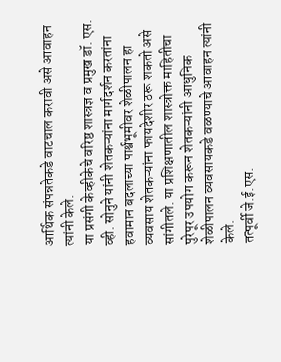आर्थिक संपन्नतेकडे वाटचाल करावी असे आवाहन त्यांनी केले.
या प्रसंगी केव्हीकेचे वरिष्ठ शास्त्रज्ञ व प्रमुख डॉ. एस. व्ही. सोनुने यांनी शेतकऱ्यांना मार्गदर्शन करतांना हवामान बदलाच्या पार्श्वभूमीवर शेळीपालन हा व्यवसाय शेतकऱ्यांना फायदेशीर ठरू शकतो असे सांगीतले. या प्रशिक्षणातील शास्त्रोक्त माहितीचा पुरेपूर उपयोग करून शेतकऱ्यांनी आधुनिक शेळीपालन व्यवसायकडे वळण्याचे आवाहन त्यांनी केले.
तत्पूर्वी जे.ई.एस.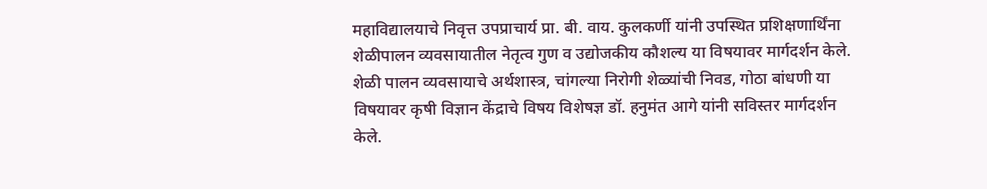महाविद्यालयाचे निवृत्त उपप्राचार्य प्रा. बी. वाय. कुलकर्णी यांनी उपस्थित प्रशिक्षणार्थिंना शेळीपालन व्यवसायातील नेतृत्व गुण व उद्योजकीय कौशल्य या विषयावर मार्गदर्शन केले.
शेळी पालन व्यवसायाचे अर्थशास्त्र, चांगल्या निरोगी शेळ्यांची निवड, गोठा बांधणी या विषयावर कृषी विज्ञान केंद्राचे विषय विशेषज्ञ डॉ. हनुमंत आगे यांनी सविस्तर मार्गदर्शन केले.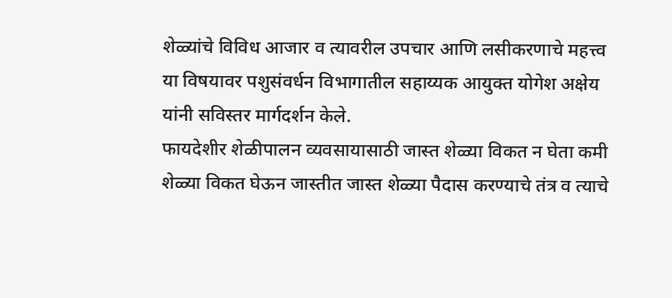शेळ्यांचे विविध आजार व त्यावरील उपचार आणि लसीकरणाचे महत्त्व या विषयावर पशुसंवर्धन विभागातील सहाय्यक आयुक्त योगेश अक्षेय यांनी सविस्तर मार्गदर्शन केले.
फायदेशीर शेळीपालन व्यवसायासाठी जास्त शेळ्या विकत न घेता कमी शेळ्या विकत घेऊन जास्तीत जास्त शेळ्या पैदास करण्याचे तंत्र व त्याचे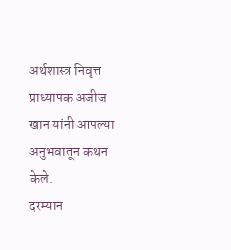अर्थशास्त्र निवृत्त प्राध्यापक अजीज खान यांनी आपल्या अनुभवातून कथन केले.
दरम्यान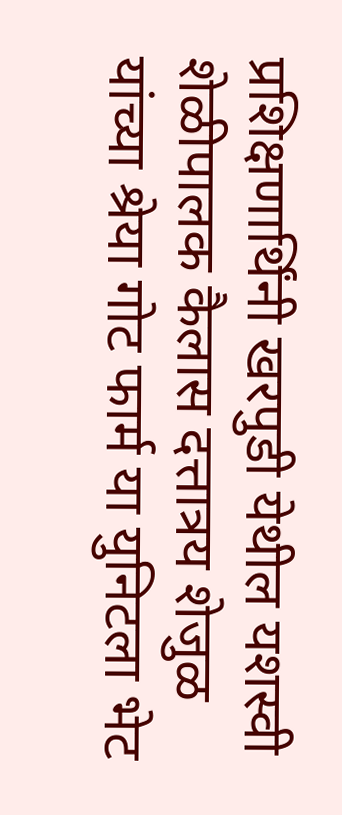प्रशिक्षणार्थिंनी खरपुडी येथील यशस्वी शेळीपालक कैलास दत्तात्रय शेजुळ यांच्या श्रेया गोट फार्म या युनिटला भेट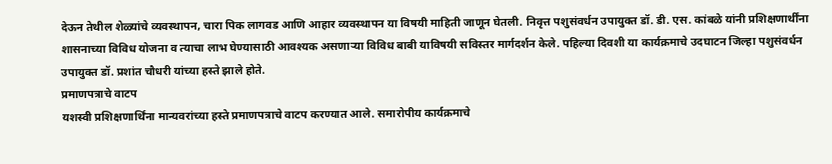देऊन तेथील शेळ्यांचे व्यवस्थापन, चारा पिक लागवड आणि आहार व्यवस्थापन या विषयी माहिती जाणून घेतली. निवृत्त पशुसंवर्धन उपायुक्त डॉ. डी. एस. कांबळे यांनी प्रशिक्षणार्थींना शासनाच्या विविध योजना व त्याचा लाभ घेण्यासाठी आवश्यक असणाऱ्या विविध बाबी याविषयी सविस्तर मार्गदर्शन केले. पहिल्या दिवशी या कार्यक्रमाचे उदघाटन जिल्हा पशुसंवर्धन उपायुक्त डॉ. प्रशांत चौधरी यांच्या हस्ते झाले होते.
प्रमाणपत्राचे वाटप
यशस्वी प्रशिक्षणार्थिंना मान्यवरांच्या हस्ते प्रमाणपत्राचे वाटप करण्यात आले. समारोपीय कार्यक्रमाचे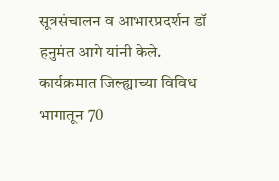सूत्रसंचालन व आभारप्रदर्शन डॉ हनुमंत आगे यांनी केले. कार्यक्रमात जिल्ह्याच्या विविध भागातून 70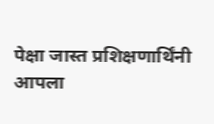पेक्षा जास्त प्रशिक्षणार्थिंनी आपला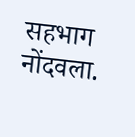सहभाग नोंदवला.